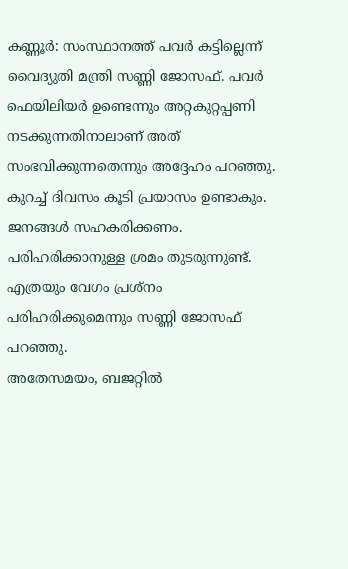കണ്ണൂർ: സംസ്ഥാനത്ത് പവർ കട്ടില്ലെന്ന് വൈദ്യുതി മന്ത്രി സണ്ണി ജോസഫ്. പവർ ഫെയിലിയർ ഉണ്ടെന്നും അറ്റകുറ്റപ്പണി നടക്കുന്നതിനാലാണ് അത് സംഭവിക്കുന്നതെന്നും അദ്ദേഹം പറഞ്ഞു. കുറച്ച് ദിവസം കൂടി പ്രയാസം ഉണ്ടാകും. ജനങ്ങൾ സഹകരിക്കണം. പരിഹരിക്കാനുള്ള ശ്രമം തുടരുന്നുണ്ട്. എത്രയും വേഗം പ്രശ്നം പരിഹരിക്കുമെന്നും സണ്ണി ജോസഫ് പറഞ്ഞു.
അതേസമയം, ബജറ്റിൽ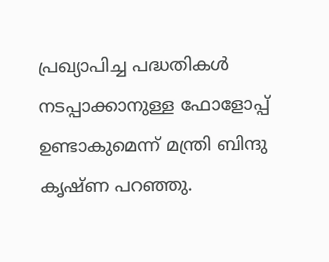പ്രഖ്യാപിച്ച പദ്ധതികൾ നടപ്പാക്കാനുള്ള ഫോളോപ്പ് ഉണ്ടാകുമെന്ന് മന്ത്രി ബിന്ദു കൃഷ്ണ പറഞ്ഞു.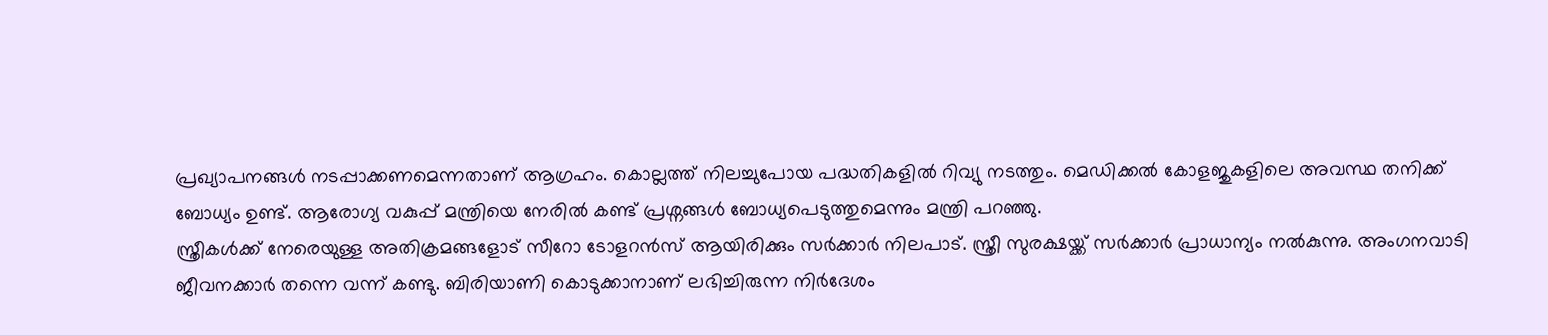പ്രഖ്യാപനങ്ങൾ നടപ്പാക്കണമെന്നതാണ് ആഗ്രഹം. കൊല്ലത്ത് നിലച്ചുപോയ പദ്ധതികളിൽ റിവ്യു നടത്തും. മെഡിക്കൽ കോളജുകളിലെ അവസ്ഥ തനിക്ക് ബോധ്യം ഉണ്ട്. ആരോഗ്യ വകുപ്പ് മന്ത്രിയെ നേരിൽ കണ്ട് പ്രശ്നങ്ങൾ ബോധ്യപെടുത്തുമെന്നും മന്ത്രി പറഞ്ഞു.
സ്ത്രീകൾക്ക് നേരെയുള്ള അതിക്രമങ്ങളോട് സീറോ ടോളറൻസ് ആയിരിക്കും സർക്കാർ നിലപാട്. സ്ത്രീ സുരക്ഷയ്ക്ക് സർക്കാർ പ്രാധാന്യം നൽകുന്നു. അംഗനവാടി ജീവനക്കാർ തന്നെ വന്ന് കണ്ടു. ബിരിയാണി കൊടുക്കാനാണ് ലഭിച്ചിരുന്ന നിർദേശം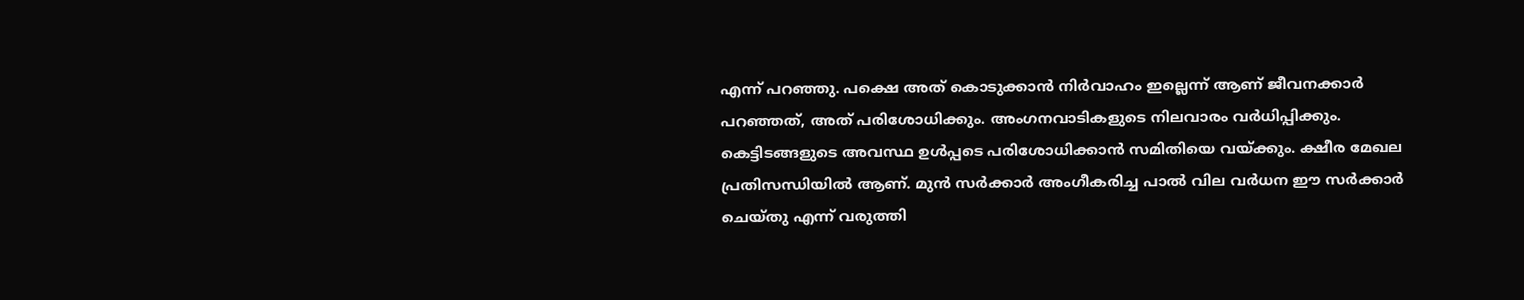എന്ന് പറഞ്ഞു. പക്ഷെ അത് കൊടുക്കാൻ നിർവാഹം ഇല്ലെന്ന് ആണ് ജീവനക്കാർ പറഞ്ഞത്, അത് പരിശോധിക്കും. അംഗനവാടികളുടെ നിലവാരം വർധിപ്പിക്കും. കെട്ടിടങ്ങളുടെ അവസ്ഥ ഉൾപ്പടെ പരിശോധിക്കാൻ സമിതിയെ വയ്ക്കും. ക്ഷീര മേഖല പ്രതിസന്ധിയിൽ ആണ്. മുൻ സർക്കാർ അംഗീകരിച്ച പാൽ വില വർധന ഈ സർക്കാർ ചെയ്തു എന്ന് വരുത്തി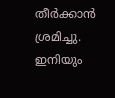തീർക്കാൻ ശ്രമിച്ചു. ഇനിയും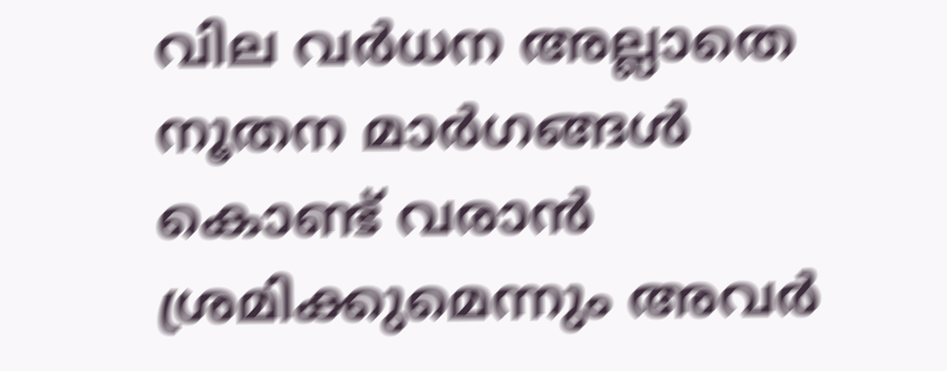വില വർധന അല്ലാതെ നൂതന മാർഗങ്ങൾ കൊണ്ട് വരാൻ ശ്രമിക്കുമെന്നും അവർ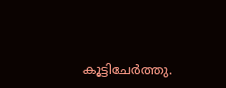കൂട്ടിചേർത്തു.